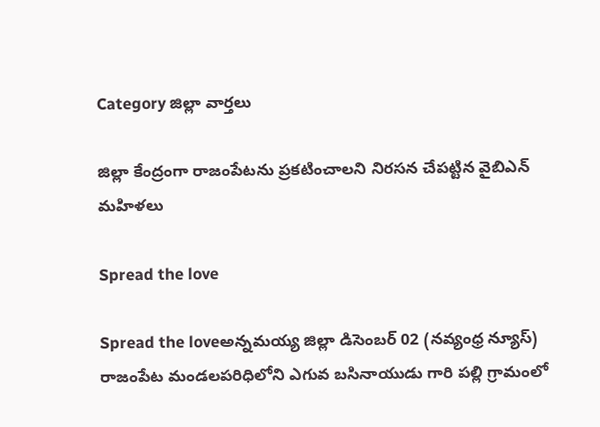Category జిల్లా వార్తలు

జిల్లా కేంద్రంగా రాజంపేటను ప్రకటించాలని నిరసన చేపట్టిన వైబిఎన్ మహిళలు

Spread the love

Spread the loveఅన్నమయ్య జిల్లా డిసెంబర్ 02 (నవ్యంధ్ర న్యూస్) రాజంపేట మండలపరిధిలోని ఎగువ బసినాయుడు గారి పల్లి గ్రామంలో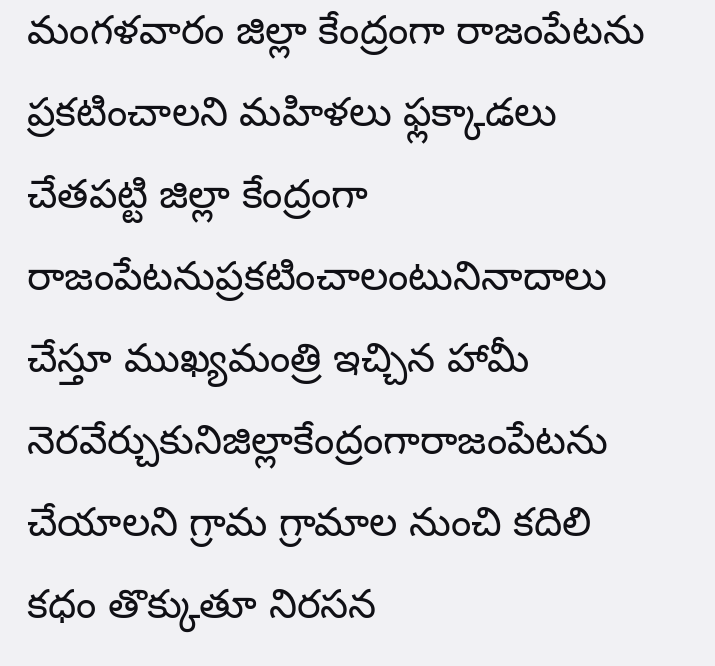మంగళవారం జిల్లా కేంద్రంగా రాజంపేటను ప్రకటించాలని మహిళలు ఫ్లక్కాడలు చేతపట్టి జిల్లా కేంద్రంగా రాజంపేటనుప్రకటించాలంటునినాదాలు చేస్తూ ముఖ్యమంత్రి ఇచ్చిన హామీ నెరవేర్చుకునిజిల్లాకేంద్రంగారాజంపేటను చేయాలని గ్రామ గ్రామాల నుంచి కదిలి కధం తొక్కుతూ నిరసన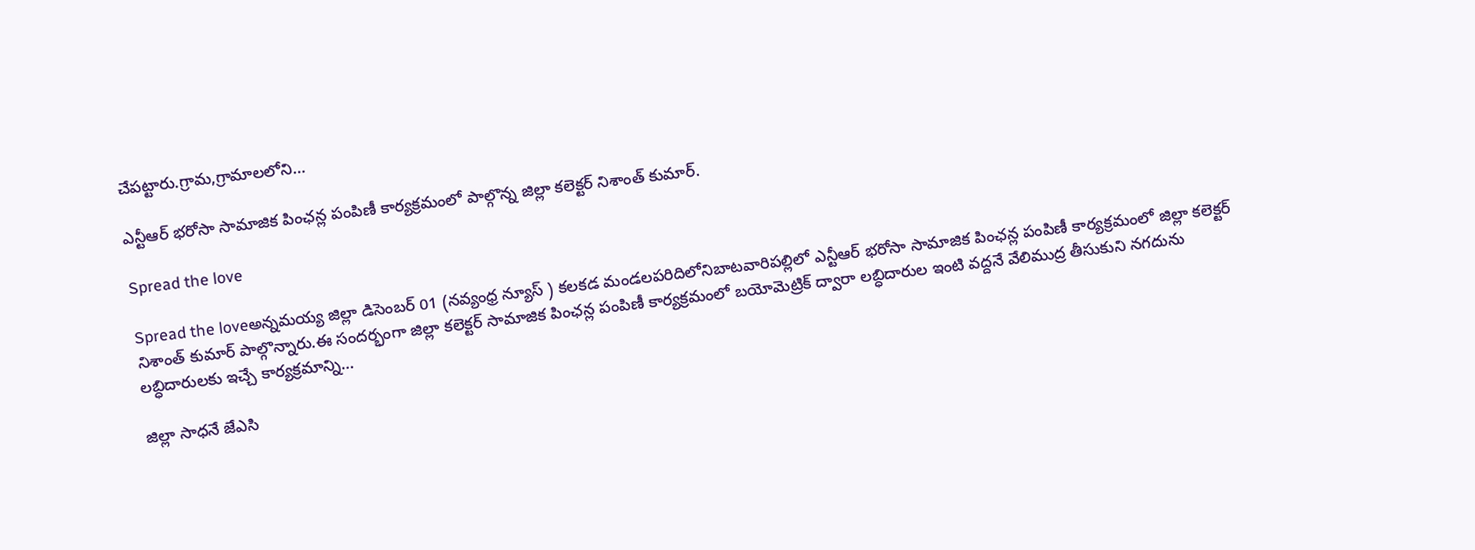చేపట్టారు.గ్రామ,గ్రామాలలోని…

ఎన్టీఆర్ భరోసా సామాజిక పింఛన్ల పంపిణీ కార్యక్రమంలో పాల్గొన్న జిల్లా కలెక్టర్ నిశాంత్ కుమార్.

Spread the love

Spread the loveఅన్నమయ్య జిల్లా డిసెంబర్ 01 (నవ్యంధ్ర న్యూస్ ) కలకడ మండలపరిదిలోనిబాటవారిపల్లిలో ఎన్టీఆర్ భరోసా సామాజిక పింఛన్ల పంపిణీ కార్యక్రమంలో జిల్లా కలెక్టర్ నిశాంత్ కుమార్ పాల్గొన్నారు.ఈ సందర్భంగా జిల్లా కలెక్టర్ సామాజిక పింఛన్ల పంపిణీ కార్యక్రమంలో బయోమెట్రిక్ ద్వారా లబ్ధిదారుల ఇంటి వద్దనే వేలిముద్ర తీసుకుని నగదును లబ్ధిదారులకు ఇచ్చే కార్యక్రమాన్ని…

జిల్లా సాధనే జేఎసి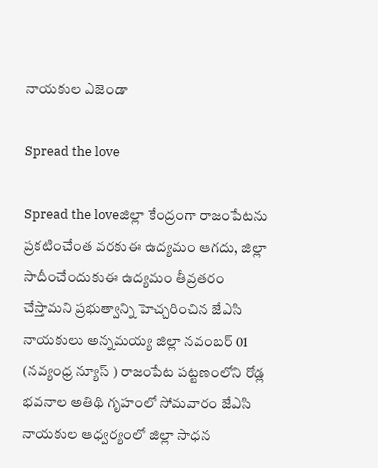నాయకుల ఎజెండా

Spread the love

Spread the loveజిల్లా కేంద్రంగా రాజంపేటను ప్రకటించేంత వరకుఈ ఉద్యమం ఆగదు, జిల్లా సాదీంచేందుకుఈ ఉద్యమం తీవ్రతరం చేస్తామని ప్రభుత్వాన్ని హెచ్చరించిన జేఎసి నాయకులు అన్నమయ్య జిల్లా నవంబర్ 01 (నవ్యంధ్ర న్యూస్ ) రాజంపేట పట్టణంలోని రోడ్ల భవనాల అతిథి గృహంలో సోమవారం జేఎసి నాయకుల ఆధ్వర్యంలో జిల్లా సాధన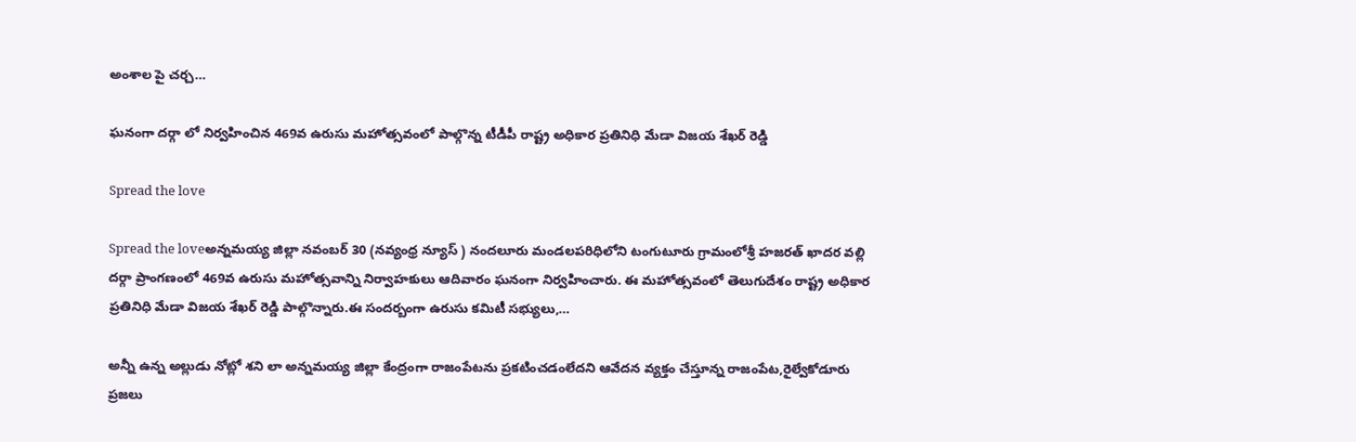అంశాల పై చర్చ…

ఘనంగా దర్గా లో నిర్వహించిన 469వ ఉరుసు మహోత్సవంలో పాల్గొన్న టీడీపీ రాష్ట్ర అధికార ప్రతినిధి మేడా విజయ శేఖర్ రెడ్డి

Spread the love

Spread the loveఅన్నమయ్య జిల్లా నవంబర్ 30 (నవ్యంధ్ర న్యూస్ ) నందలూరు మండలపరిధిలోని టంగుటూరు గ్రామంలోశ్రీ హజరత్ ఖాదర వల్లి దర్గా ప్రాంగణంలో 469వ ఉరుసు మహోత్సవాన్ని నిర్వాహకులు ఆదివారం ఘనంగా నిర్వహించారు. ఈ మహోత్సవంలో తెలుగుదేశం రాష్ట్ర అధికార ప్రతినిధి మేడా విజయ శేఖర్ రెడ్డి పాల్గొన్నారు.ఈ సందర్బంగా ఉరుసు కమిటీ సభ్యులు,…

అన్నీ ఉన్న అల్లుడు నోట్లో శని లా అన్నమయ్య జిల్లా కేంద్రంగా రాజంపేటను ప్రకటించడంలేదని ఆవేదన వ్యక్తం చేస్తూన్న రాజంపేట,రైల్వేకోడూరు ప్రజలు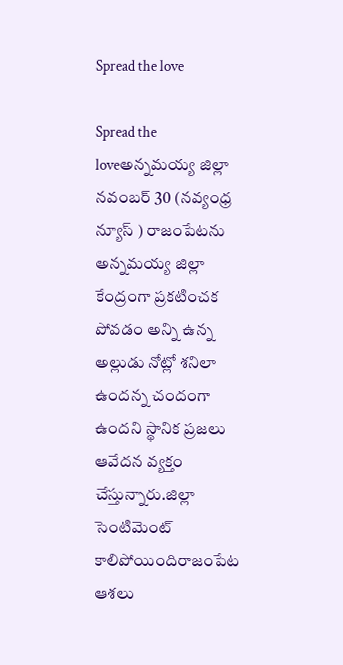Spread the love

Spread the loveఅన్నమయ్య జిల్లా నవంబర్ 30 (నవ్యంధ్ర న్యూస్ ) రాజంపేటను అన్నమయ్య జిల్లా కేంద్రంగా ప్రకటించక పోవడం అన్ని ఉన్న అల్లుడు నోట్లో శనిలా ఉందన్న చందంగా ఉందని స్థానిక ప్రజలు ఆవేదన వ్యక్తం చేస్తున్నారు.జిల్లా సెంటిమెంట్ కాలిపోయిందిరాజంపేట ఆశలు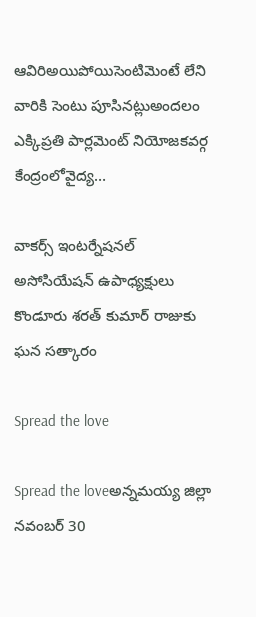ఆవిరిఅయిపోయిసెంటిమెంటే లేని వారికి సెంటు పూసినట్లుఅందలం ఎక్కిప్రతి పార్లమెంట్ నియోజకవర్గ కేంద్రంలోవైద్య…

వాకర్స్ ఇంటర్నేషనల్ అసోసియేషన్ ఉపాధ్యక్షులు కొండూరు శరత్ కుమార్ రాజుకు ఘన సత్కారం

Spread the love

Spread the loveఅన్నమయ్య జిల్లా నవంబర్ 30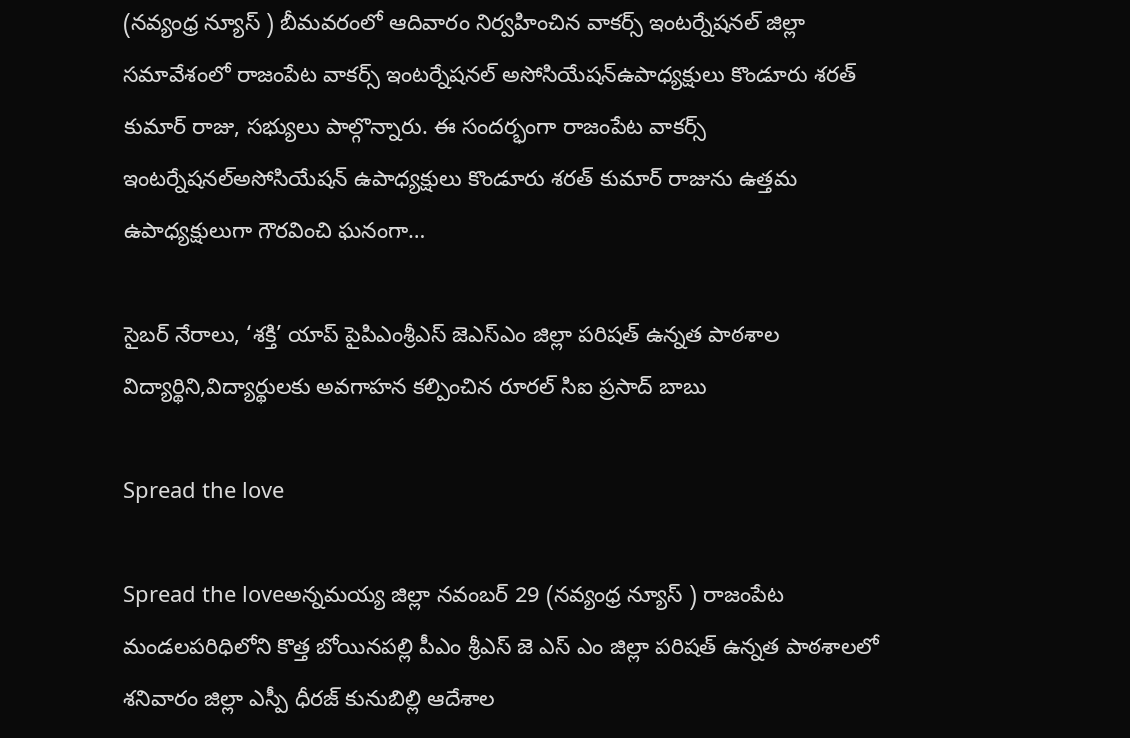(నవ్యంధ్ర న్యూస్ ) బీమవరంలో ఆదివారం నిర్వహించిన వాకర్స్ ఇంటర్నేషనల్ జిల్లా సమావేశంలో రాజంపేట వాకర్స్ ఇంటర్నేషనల్ అసోసియేషన్ఉపాధ్యక్షులు కొండూరు శరత్ కుమార్ రాజు, సభ్యులు పాల్గొన్నారు. ఈ సందర్భంగా రాజంపేట వాకర్స్ ఇంటర్నేషనల్అసోసియేషన్ ఉపాధ్యక్షులు కొండూరు శరత్ కుమార్ రాజును ఉత్తమ ఉపాధ్యక్షులుగా గౌరవించి ఘనంగా…

సైబర్ నేరాలు, ‘శక్తి’ యాప్ పైపిఎంశ్రీఎస్ జెఎస్ఎం జిల్లా పరిషత్ ఉన్నత పాఠశాల విద్యార్థిని,విద్యార్థులకు అవగాహన కల్పించిన రూరల్ సిఐ ప్రసాద్ బాబు

Spread the love

Spread the loveఅన్నమయ్య జిల్లా నవంబర్ 29 (నవ్యంధ్ర న్యూస్ ) రాజంపేట మండలపరిధిలోని కొత్త బోయినపల్లి పీఎం శ్రీఎస్ జె ఎస్ ఎం జిల్లా పరిషత్ ఉన్నత పాఠశాలలో శనివారం జిల్లా ఎస్పీ ధీరజ్ కునుబిల్లి ఆదేశాల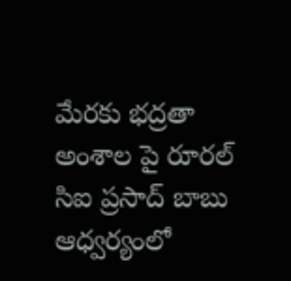మేరకు భద్రతా అంశాల పై రూరల్ సిఐ ప్రసాద్ బాబు ఆధ్వర్యంలో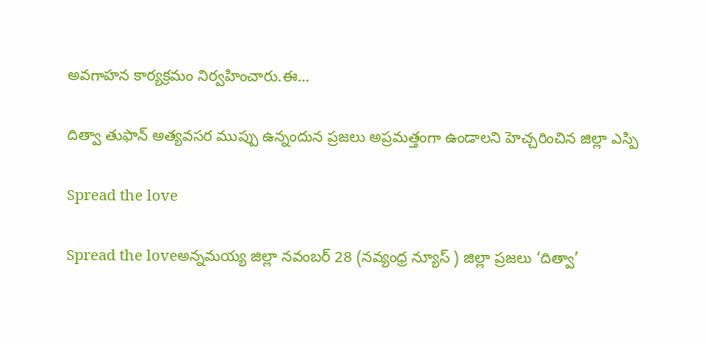అవగాహన కార్యక్రమం నిర్వహించారు.ఈ…

దిత్వా తుఫాన్ అత్యవసర ముప్పు ఉన్నందున ప్రజలు అప్రమత్తంగా ఉండాలని హెచ్చరించిన జిల్లా ఎస్పి

Spread the love

Spread the loveఅన్నమయ్య జిల్లా నవంబర్ 28 (నవ్యంధ్ర న్యూస్ ) జిల్లా ప్రజలు ‘దిత్వా’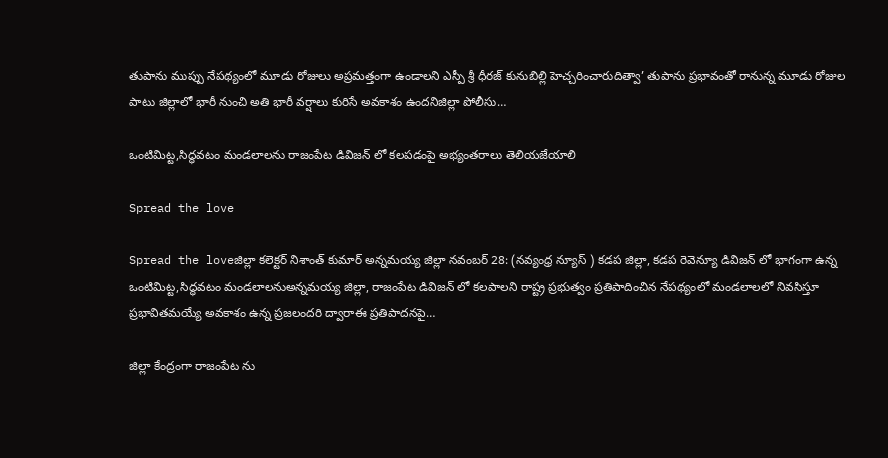తుపాను ముప్పు నేపథ్యంలో మూడు రోజులు అప్రమత్తంగా ఉండాలని ఎస్పీ శ్రీ ధీరజ్ కునుబిల్లి హెచ్చరించారుదిత్వా’ తుపాను ప్రభావంతో రానున్న మూడు రోజుల పాటు జిల్లాలో భారీ నుంచి అతి భారీ వర్షాలు కురిసే అవకాశం ఉందనిజిల్లా పోలీసు…

ఒంటిమిట్ట,సిద్ధవటం మండలాలను రాజంపేట డివిజన్ లో కలపడంపై అభ్యంతరాలు తెలియజేయాలి

Spread the love

Spread the loveజిల్లా కలెక్టర్ నిశాంత్ కుమార్ అన్నమయ్య జిల్లా నవంబర్ 28: (నవ్యంధ్ర న్యూస్ ) కడప జిల్లా, కడప రెవెన్యూ డివిజన్ లో భాగంగా ఉన్న ఒంటిమిట్ట,సిద్ధవటం మండలాలనుఅన్నమయ్య జిల్లా, రాజంపేట డివిజన్ లో కలపాలని రాష్ట్ర ప్రభుత్వం ప్రతిపాదించిన నేపథ్యంలో మండలాలలో నివసిస్తూ ప్రభావితమయ్యే అవకాశం ఉన్న ప్రజలందరి ద్వారాఈ ప్రతిపాదనపై…

జిల్లా కేంద్రంగా రాజంపేట ను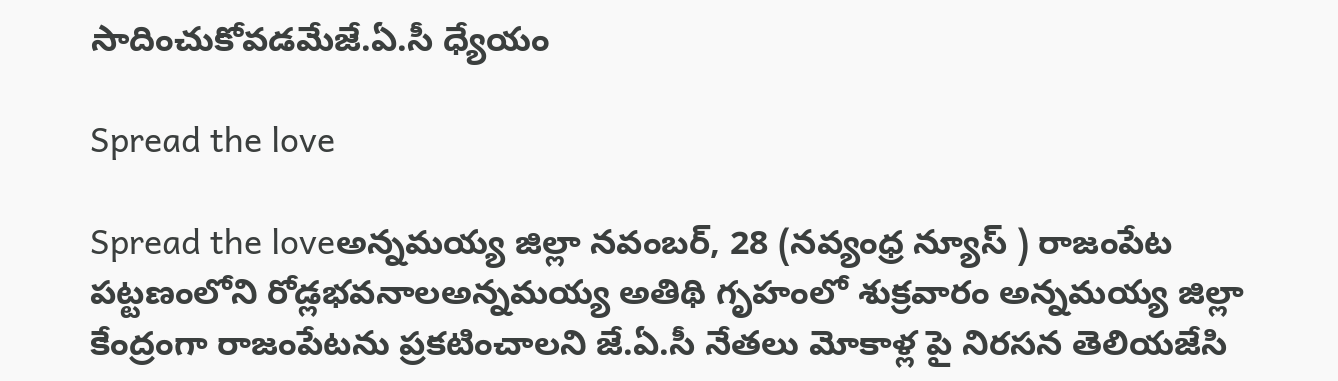సాదించుకోవడమేజే.ఏ.సీ ధ్యేయం

Spread the love

Spread the loveఅన్నమయ్య జిల్లా నవంబర్, 28 (నవ్యంధ్ర న్యూస్ ) రాజంపేట పట్టణంలోని రోడ్లభవనాలఅన్నమయ్య అతిథి గృహంలో శుక్రవారం అన్నమయ్య జిల్లా కేంద్రంగా రాజంపేటను ప్రకటించాలని జే.ఏ.సీ నేతలు మోకాళ్ల పై నిరసన తెలియజేసి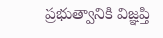ప్రభుత్వానికి విజ్ఞప్తి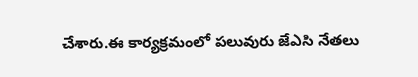చేశారు.ఈ కార్యక్రమంలో పలువురు జేఎసి నేతలు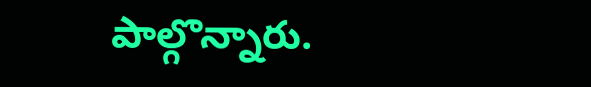పాల్గొన్నారు.